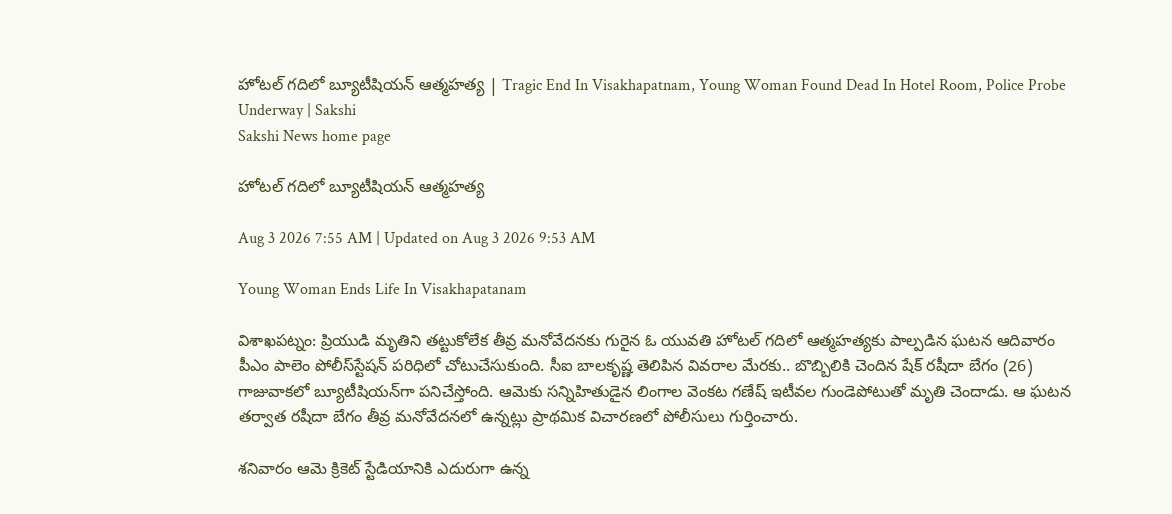హోటల్‌ గదిలో బ్యూటీషియన్‌ ఆత్మహత్య | Tragic End In Visakhapatnam, Young Woman Found Dead In Hotel Room, Police Probe Underway | Sakshi
Sakshi News home page

హోటల్‌ గదిలో బ్యూటీషియన్‌ ఆత్మహత్య

Aug 3 2026 7:55 AM | Updated on Aug 3 2026 9:53 AM

Young Woman Ends Life In Visakhapatanam

విశాఖపట్నం: ప్రియుడి మృతిని తట్టుకోలేక తీవ్ర మనోవేదనకు గురైన ఓ యువతి హోటల్‌ గదిలో ఆత్మహత్యకు పాల్పడిన ఘటన ఆదివారం పీఎం పాలెం పోలీస్‌స్టేషన్‌ పరిధిలో చోటుచేసుకుంది. సీఐ బాలకృష్ణ తెలిపిన వివరాల మేరకు.. బొబ్బిలికి చెందిన షేక్‌ రషీదా బేగం (26) గాజువాకలో బ్యూటీషియన్‌గా పనిచేస్తోంది. ఆమెకు సన్నిహితుడైన లింగాల వెంకట గణేష్‌ ఇటీవల గుండెపోటుతో మృతి చెందాడు. ఆ ఘటన తర్వాత రషీదా బేగం తీవ్ర మనోవేదనలో ఉన్నట్లు ప్రాథమిక విచారణలో పోలీసులు గుర్తించారు.

శనివారం ఆమె క్రికెట్‌ స్టేడియానికి ఎదురుగా ఉన్న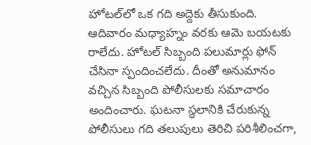హోటల్‌లో ఒక గది అద్దెకు తీసుకుంది. ఆదివారం మధ్యాహ్నం వరకు ఆమె బయటకు రాలేదు. హోటల్‌ సిబ్బంది పలుమార్లు ఫోన్‌ చేసినా స్పందించలేదు. దీంతో అనుమానం వచ్చిన సిబ్బంది పోలీసులకు సమాచారం అందించారు. ఘటనా స్థలానికి చేరుకున్న పోలీసులు గది తలుపులు తెరిచి పరిశీలించగా,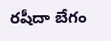రషీదా బేగం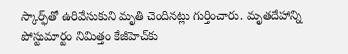స్కార్ఫ్‌తో ఉరివేసుకుని మృతి చెందినట్లు గుర్తించారు. మృతదేహాన్ని పోస్టుమార్టం నిమిత్తం కేజీహెచ్‌కు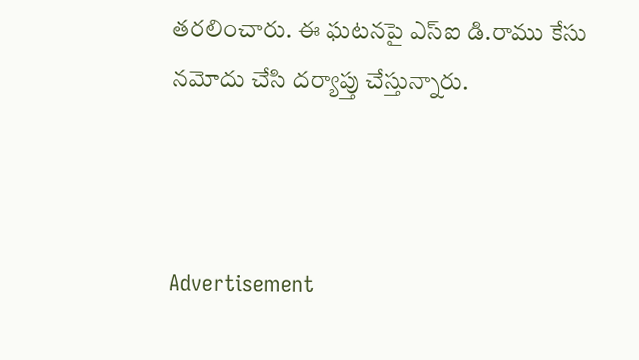తరలించారు. ఈ ఘటనపై ఎస్‌ఐ డి.రాము కేసు నమోదు చేసి దర్యాప్తు చేస్తున్నారు.



Advertisement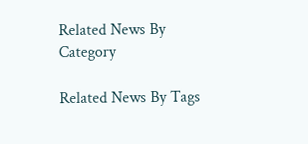Related News By Category

Related News By Tags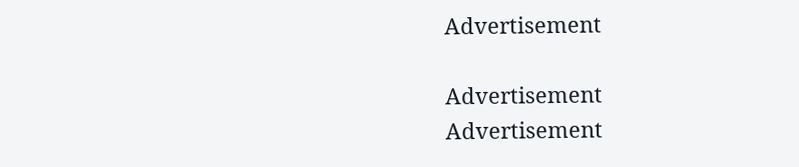Advertisement

Advertisement
Advertisement